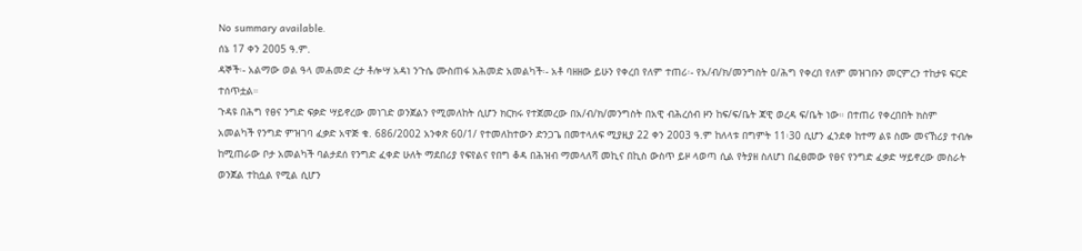No summary available.
ሰኔ 17 ቀን 2005 ዓ.ም.
ዳኞች፡- አልማው ወል ዓላ መሐመድ ረታ ቶሎሣ አዳነ ንጉሴ ሙስጠፋ አሕመድ አመልካች፡- አቶ ባዘዘው ይሁን የቀረበ የለም ተጠሪ፡- የአ/ብ/ክ/መንግስት ዐ/ሕግ የቀረበ የለም መዝገቡን መርምረን ተከታዩ ፍርድ ተሰጥቷል።
ጉዳዩ በሕግ የፀና ንግድ ፍቃድ ሣይኖረው መነገድ ወንጀልን የሚመለከት ሲሆን ክርክሩ የተጀመረው በአ/ብ/ክ/መንግስት በአዊ ብሕረሰብ ዞን ከፍ/ፍ/ቤት ጃዊ ወረዳ ፍ/ቤት ነው። በተጠሪ የቀረበበት ክስም አመልካች የንግድ ምዝገባ ፈቃድ አዋጅ ቁ. 686/2002 አንቀጽ 60/1/ የተመለከተውን ድንጋጌ በመተላለፍ ሚያዚያ 22 ቀን 2003 ዓ.ም ከለላቱ በግምት 11፡30 ሲሆን ፈንደቀ ከተማ ልዩ ስሙ መናኸሪያ ተብሎ ከሚጠራው ቦታ አመልካች ባልታደሰ የንግድ ፈቀድ ሁለት ማደበሪያ የፍየልና የበግ ቆዳ በሕዝብ ማመላለሻ መኪና በኪስ ውስጥ ይዞ ላወጣ ሲል የትያዘ ስለሆነ በፈፀመው የፀና የንግድ ፈቃድ ሣይኖረው መስራት ወንጀል ተከሷል የሚል ሲሆን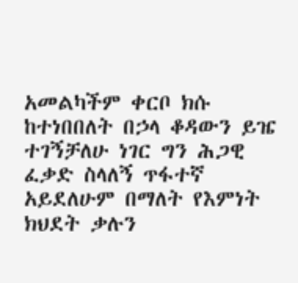አመልካችም ቀርቦ ክሱ ከተነበበለት በኃላ ቆዳውን ይዤ ተገኝቻለሁ ነገር ግን ሕጋዊ ፈቃድ ስላለኝ ጥፋተኛ አይደለሁም በማለት የእምነት ክህደት ቃሉን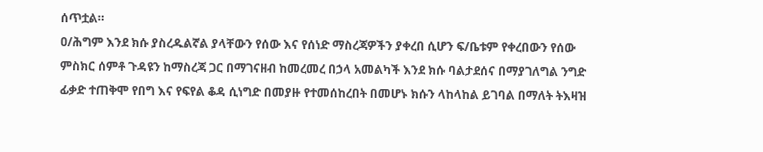ሰጥቷል።
ዐ/ሕግም እንደ ክሱ ያስረዱልኛል ያላቸውን የሰው እና የሰነድ ማስረጃዎችን ያቀረበ ሲሆን ፍ/ቤቱም የቀረበውን የሰው ምስክር ሰምቶ ጉዳዩን ከማስረጃ ጋር በማገናዘብ ከመረመረ በኃላ አመልካች እንደ ክሱ ባልታደሰና በማያገለግል ንግድ ፊቃድ ተጠቅሞ የበግ እና የፍየል ቆዳ ሲነግድ በመያዙ የተመሰከረበት በመሆኑ ክሱን ላከላከል ይገባል በማለት ትእዛዝ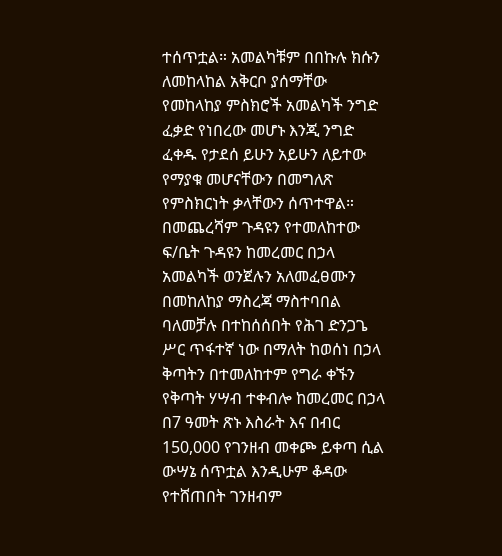ተሰጥቷል። አመልካቹም በበኩሉ ክሱን ለመከላከል አቅርቦ ያሰማቸው የመከላከያ ምስክሮች አመልካች ንግድ ፈቃድ የነበረው መሆኑ እንጂ ንግድ ፈቀዱ የታደሰ ይሁን አይሁን ለይተው የማያቁ መሆናቸውን በመግለጽ የምስክርነት ቃላቸውን ሰጥተዋል። በመጨረሻም ጉዳዩን የተመለከተው ፍ/ቤት ጉዳዩን ከመረመር በኃላ አመልካች ወንጀሉን አለመፈፀሙን በመከለከያ ማስረጃ ማስተባበል ባለመቻሉ በተከሰሰበት የሕገ ድንጋጌ ሥር ጥፋተኛ ነው በማለት ከወሰነ በኃላ ቅጣትን በተመለከተም የግራ ቀኙን የቅጣት ሃሣብ ተቀብሎ ከመረመር በኃላ በ7 ዓመት ጽኑ እስራት እና በብር 150,000 የገንዘብ መቀጮ ይቀጣ ሲል ውሣኔ ሰጥቷል እንዲሁም ቆዳው የተሸጠበት ገንዘብም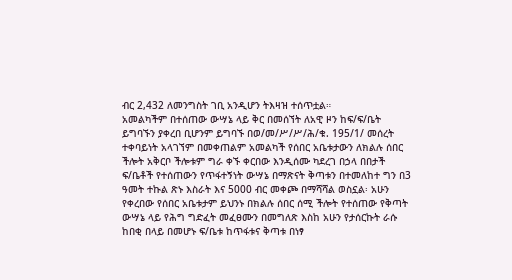ብር 2,432 ለመንግስት ገቢ አንዲሆን ትእዛዝ ተሰጥቷል።
አመልካችም በተሰጠው ውሣኔ ላይ ቅር በመሰኘት ለአዊ ዞን ከፍ/ፍ/ቤት ይግባኙን ያቀረበ ቢሆንም ይግባኙ በወ/መ/ሥ/ሥ/ሕ/ቁ. 195/1/ መሰረት ተቀባይነት አላገኘም በመቀጠልም አመልካች የሰበር አቤቱታውን ለክልሉ ሰበር ችሎት አቅርቦ ችሎቱም ግራ ቀኙ ቀርበው እንዲሰሙ ካደረገ በኃላ በበታች ፍ/ቤቶች የተሰጠውን የጥፋተኝነት ውሣኔ በማጽናት ቅጣቱን በተመለከተ ግን በ3 ዓመት ተኩል ጽኑ እስራት እና 5000 ብር መቀጮ በማሻሻል ወስኗል፡ አሁን የቀረበው የሰበር አቤቱታም ይህንኑ በክልሉ ሰበር ሰሚ ችሎት የተሰጠው የቅጣት ውሣኔ ላይ የሕግ ግድፈት መፈፀሙን በመግለጽ እስከ አሁን የታሰርኩት ራሱ ከበቂ በላይ በመሆኑ ፍ/ቤቱ ከጥፋቱና ቅጣቱ በነፃ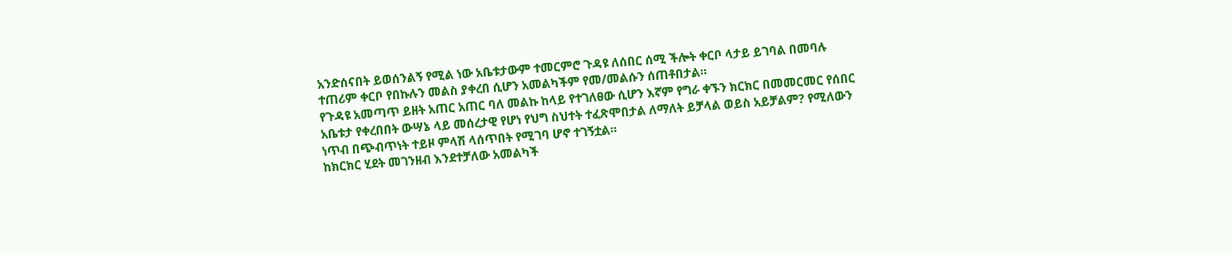አንድሰናበት ይወሰንልኝ የሚል ነው አቤቱታውም ተመርምሮ ጉዳዩ ለሰበር ሰሚ ችሎት ቀርቦ ላታይ ይገባል በመባሉ ተጠሪም ቀርቦ የበኩሉን መልስ ያቀረበ ሲሆን አመልካችም የመ/መልሱን ሰጠቶበታል።
የጉዳዩ አመጣጥ ይዘት አጠር አጠር ባለ መልኩ ከላይ የተገለፀው ሲሆን እኛም የግራ ቀኙን ክርክር በመመርመር የሰበር አቤቱታ የቀረበበት ውሣኔ ላይ መሰረታዊ የሆነ የህግ ስህተት ተፈጽሞበታል ለማለት ይቻላል ወይስ አይቻልም? የሚለውን ነጥብ በጭብጥነት ተይዞ ምላሽ ላሰጥበት የሚገባ ሆኖ ተገኝቷል።
ከክርክር ሂደት መገንዘብ እንደተቻለው አመልካች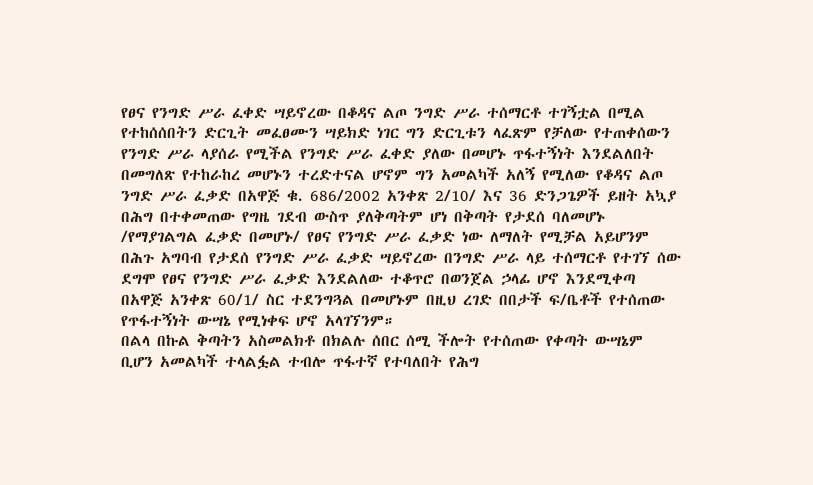የፀና የንግድ ሥራ ፈቀድ ሣይኖረው በቆዳና ልጦ ንግድ ሥራ ተሰማርቶ ተገኝቷል በሚል የተከሰሰበትን ድርጊት መፈፀሙን ሣይክድ ነገር ግን ድርጊቱን ላፈጽም የቻለው የተጠቀሰውን የንግድ ሥራ ላያሰራ የሚችል የንግድ ሥራ ፈቀድ ያለው በመሆኑ ጥፋተኝነት እንደልለበት በመግለጽ የተከራከረ መሆኑን ተረድተናል ሆኖም ግን አመልካች አለኝ የሚለው የቆዳና ልጦ ንግድ ሥራ ፈቃድ በአዋጅ ቁ. 686/2002 አንቀጽ 2/10/ እና 36 ድንጋጌዎች ይዘት አኳያ በሕግ በተቀመጠው የግዜ ገደብ ውስጥ ያለቅጣትም ሆነ በቅጣት የታደሰ ባለመሆኑ /የማያገልግል ፈቃድ በመሆኑ/ የፀና የንግድ ሥራ ፈቃድ ነው ለማለት የሚቻል አይሆንም በሕጉ አግባብ የታደሰ የንግድ ሥራ ፈቃድ ሣይኖረው በንግድ ሥራ ላይ ተሰማርቶ የተገኘ ሰው ደግሞ የፀና የንግድ ሥራ ፈቃድ እንደልለው ተቆጥሮ በወንጀል ኃላፊ ሆኖ እንደሚቀጣ በአዋጅ አንቀጽ 60/1/ ስር ተደንግጓል በመሆኑም በዚህ ረገድ በበታች ፍ/ቤቶች የተሰጠው የጥፋተኝነት ውሣኔ የሚነቀፍ ሆኖ አላገኘንም።
በልላ በኩል ቅጣትን አስመልክቶ በክልሉ ሰበር ሰሚ ችሎት የተሰጠው የቀጣት ውሣኔም ቢሆን አመልካች ተላልፏል ተብሎ ጥፋተኛ የተባለበት የሕግ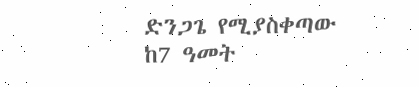ድንጋጌ የሚያስቀጣው ከ7 ዓመት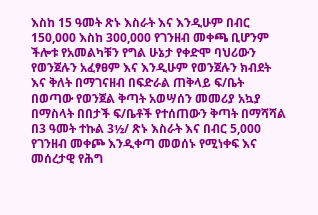እስከ 15 ዓመት ጽኑ እስራት እና እንዲሁም በብር 150,000 እስከ 300,000 የገንዘብ መቀጫ ቢሆንም ችሎቱ የአመልካቹን የግል ሁኔታ የቀድሞ ባህሪውን የወንጀሉን አፈፃፀም እና እንዲሁም የወንጀሉን ክብደት እና ቅለት በማገናዘብ በፍድራል ጠቅላይ ፍ/ቤት በወጣው የወንጀል ቅጣት አወሣሰን መመሪያ አኳያ በማስላት በበታች ፍ/ቤቶች የተሰጠውን ቅጣት በማሻሻል በ3 ዓመት ተኩል 3½/ ጽኑ እስራት እና በብር 5,000 የገንዘብ መቀጮ እንዲቀጣ መወሰኑ የሚነቀፍ እና መሰረታዊ የሕግ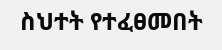ስህተት የተፈፀመበት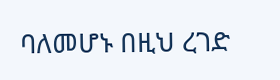ባለመሆኑ በዚህ ረገድ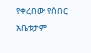የቀረበው የሰበር አቤቱታም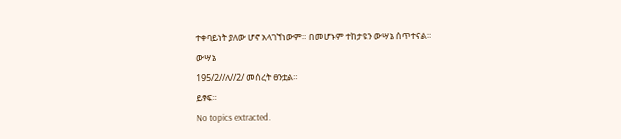ተቀባይነት ያለው ሆኖ አላገኘነውም። በመሆኑም ተከታዩን ውሣኔ ሰጥተናል።
ውሣኔ
195/2//ለ//2/ መሰረት ፀንቷል።
ይፃፍ።
No topics extracted.